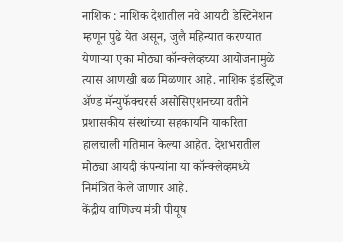नाशिक : नाशिक देशातील नवे आयटी डेस्टिनेशन म्हणून पुढे येत असून, जुलै महिन्यात करण्यात येणाऱ्या एका मोठ्या कॉन्क्लेव्हच्या आयोजनामुळे त्यास आणखी बळ मिळणार आहे. नाशिक इंडस्ट्रिज ॲण्ड मॅन्युफॅक्चरर्स असोसिएशनच्या वतीने प्रशासकीय संस्थांच्या सहकायनि याकरिता हालचाली गतिमान केल्या आहेत. देशभरातील मोठ्या आयदी कंपन्यांना या कॉन्क्लेव्हमध्ये निमंत्रित केले जाणार आहे.
केंद्रीय वाणिज्य मंत्री पीयूष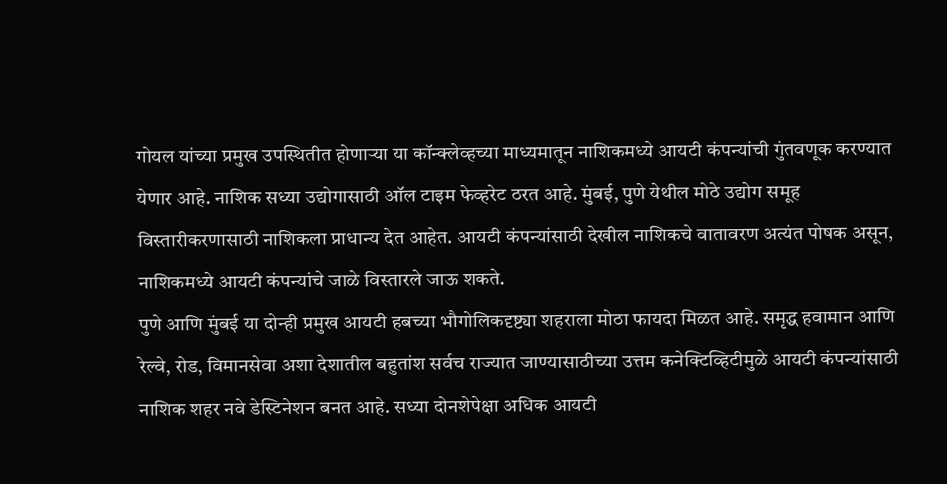गोयल यांच्या प्रमुख उपस्थितीत होणाऱ्या या कॉन्क्लेव्हच्या माध्यमातून नाशिकमध्ये आयटी कंपन्यांची गुंतवणूक करण्यात येणार आहे. नाशिक सध्या उद्योगासाठी ऑल टाइम फेव्हरेट ठरत आहे. मुंबई, पुणे येथील मोठे उद्योग समूह विस्तारीकरणासाठी नाशिकला प्राधान्य देत आहेत. आयटी कंपन्यांसाठी देखील नाशिकचे वातावरण अत्यंत पोषक असून, नाशिकमध्ये आयटी कंपन्यांचे जाळे विस्तारले जाऊ शकते.
पुणे आणि मुंबई या दोन्ही प्रमुख आयटी हबच्या भौगोलिकदृष्ट्या शहराला मोठा फायदा मिळत आहे. समृद्ध हवामान आणि रेल्वे, रोड, विमानसेवा अशा देशातील बहुतांश सर्वच राज्यात जाण्यासाठीच्या उत्तम कनेक्टिव्हिटीमुळे आयटी कंपन्यांसाठी नाशिक शहर नवे डेस्टिनेशन बनत आहे. सध्या दोनशेपेक्षा अधिक आयटी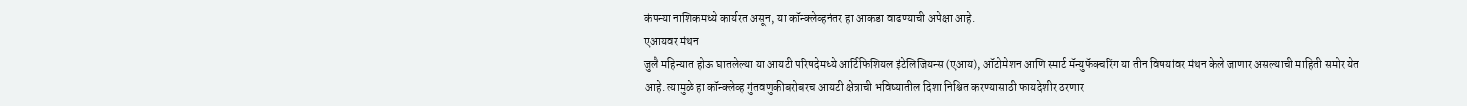कंपन्या नाशिकमध्ये कार्यरत असून, या कॉन्क्लेव्हनंतर हा आकडा वाढण्याची अपेक्षा आहे.
एआयवर मंथन
जुलै महिन्यात होऊ घातलेल्या या आयटी परिषदेमध्ये आर्टिफिशियल इंटेलिजियन्स (एआय), ऑटोमेशन आणि स्मार्ट मॅन्युफॅक्चरिंग या तीन विषयांवर मंथन केले जाणार असल्याची माहिती समोर येत आहे. त्यामुळे हा कॉन्क्लेव्ह गुंतवणुकीबरोबरच आयटी क्षेत्राची भविष्यातील दिशा निश्चित करण्यासाठी फायदेशीर ठरणार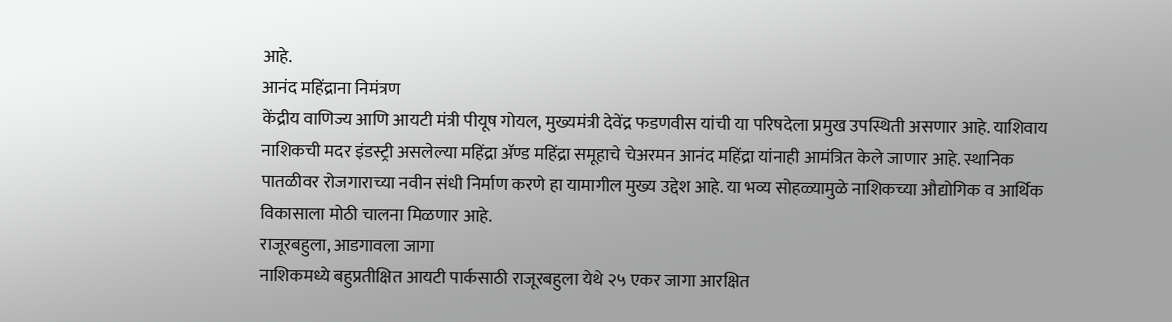आहे.
आनंद महिंद्राना निमंत्रण
केंद्रीय वाणिज्य आणि आयटी मंत्री पीयूष गोयल, मुख्यमंत्री देवेंद्र फडणवीस यांची या परिषदेला प्रमुख उपस्थिती असणार आहे. याशिवाय नाशिकची मदर इंडस्ट्री असलेल्या महिंद्रा ॲण्ड महिंद्रा समूहाचे चेअरमन आनंद महिंद्रा यांनाही आमंत्रित केले जाणार आहे. स्थानिक पातळीवर रोजगाराच्या नवीन संधी निर्माण करणे हा यामागील मुख्य उद्देश आहे. या भव्य सोहळ्यामुळे नाशिकच्या औद्योगिक व आर्थिक विकासाला मोठी चालना मिळणार आहे.
राजूरबहुला, आडगावला जागा
नाशिकमध्ये बहुप्रतीक्षित आयटी पार्कसाठी राजूरबहुला येथे २५ एकर जागा आरक्षित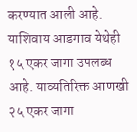करण्यात आली आहे. याशिवाय आडगाव येथेही १५ एकर जागा उपलब्ध आहे. याव्यतिरिक्त आणखी २५ एकर जागा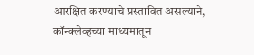आरक्षित करण्याचे प्रस्तावित असल्याने, कॉन्क्लेव्हच्या माध्यमातून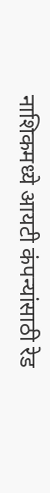नाशिकमध्ये आयटी कंपन्यांसाठी रेड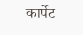कार्पेट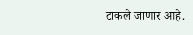टाकले जाणार आहे.